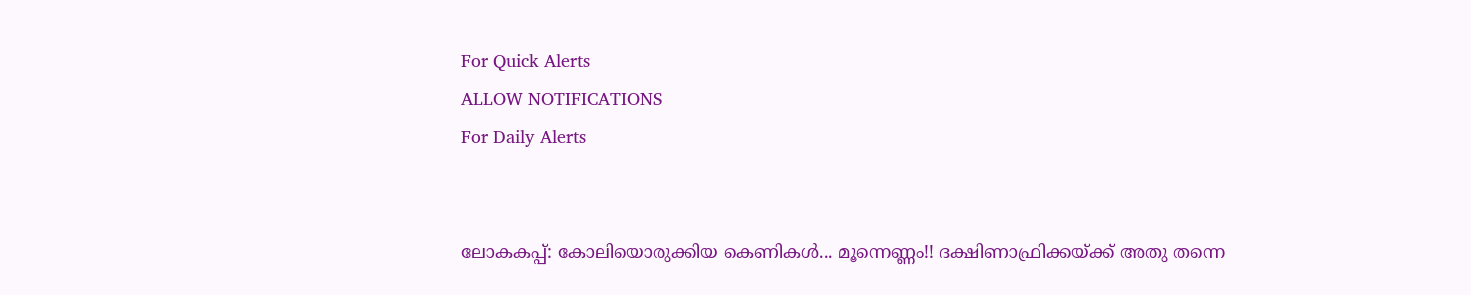For Quick Alerts
ALLOW NOTIFICATIONS
For Daily Alerts


ലോകകപ്പ്: കോലിയൊരുക്കിയ കെണികള്‍... മൂന്നെണ്ണം!! ദക്ഷിണാഫ്രിക്കയ്ക്ക് അതു തന്നെ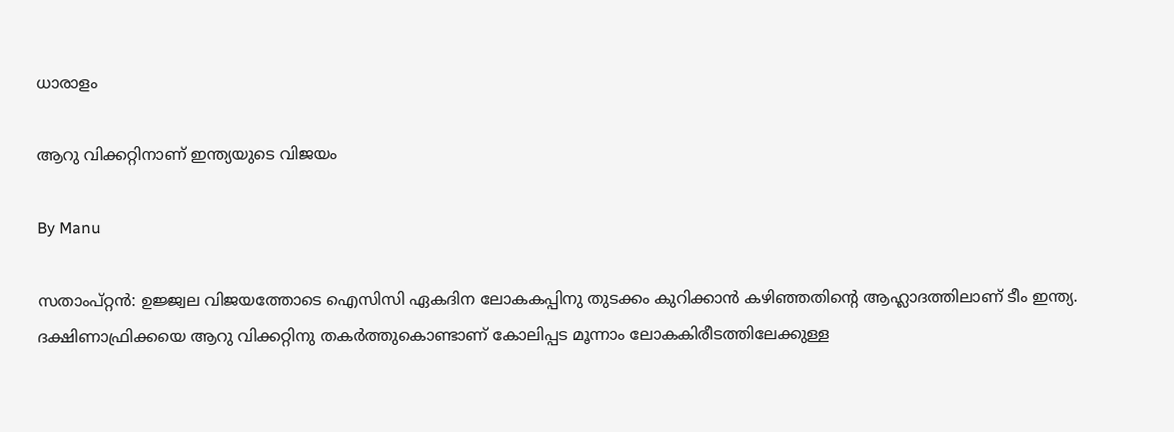ധാരാളം

ആറു വിക്കറ്റിനാണ് ഇന്ത്യയുടെ വിജയം

By Manu

സതാംപ്റ്റന്‍: ഉജ്ജ്വല വിജയത്തോടെ ഐസിസി ഏകദിന ലോകകപ്പിനു തുടക്കം കുറിക്കാന്‍ കഴിഞ്ഞതിന്റെ ആഹ്ലാദത്തിലാണ് ടീം ഇന്ത്യ. ദക്ഷിണാഫ്രിക്കയെ ആറു വിക്കറ്റിനു തകര്‍ത്തുകൊണ്ടാണ് കോലിപ്പട മൂന്നാം ലോകകിരീടത്തിലേക്കുള്ള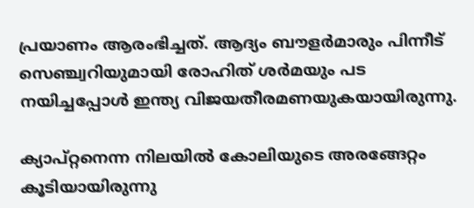പ്രയാണം ആരംഭിച്ചത്. ആദ്യം ബൗളര്‍മാരും പിന്നീട് സെഞ്ച്വറിയുമായി രോഹിത് ശര്‍മയും പട നയിച്ചപ്പോള്‍ ഇന്ത്യ വിജയതീരമണയുകയായിരുന്നു.

ക്യാപ്റ്റനെന്ന നിലയില്‍ കോലിയുടെ അരങ്ങേറ്റം കൂടിയായിരുന്നു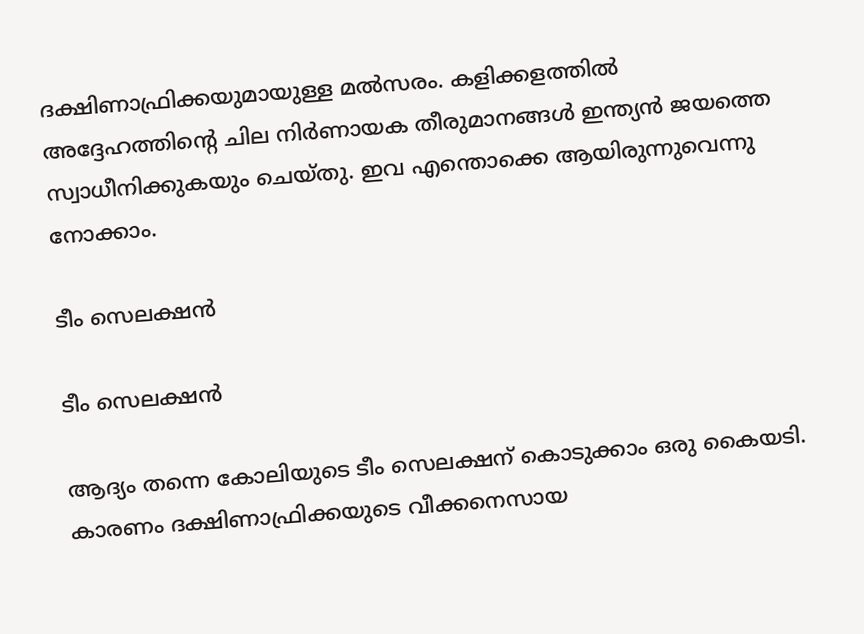ദക്ഷിണാഫ്രിക്കയുമായുള്ള മല്‍സരം. കളിക്കളത്തില്‍ അദ്ദേഹത്തിന്റെ ചില നിര്‍ണായക തീരുമാനങ്ങള്‍ ഇന്ത്യന്‍ ജയത്തെ സ്വാധീനിക്കുകയും ചെയ്തു. ഇവ എന്തൊക്കെ ആയിരുന്നുവെന്നു നോക്കാം.

ടീം സെലക്ഷന്‍

ടീം സെലക്ഷന്‍

ആദ്യം തന്നെ കോലിയുടെ ടീം സെലക്ഷന് കൊടുക്കാം ഒരു കൈയടി. കാരണം ദക്ഷിണാഫ്രിക്കയുടെ വീക്കനെസായ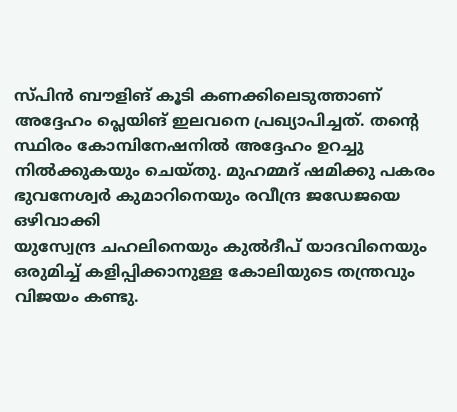സ്പിന്‍ ബൗളിങ് കൂടി കണക്കിലെടുത്താണ് അദ്ദേഹം പ്ലെയിങ് ഇലവനെ പ്രഖ്യാപിച്ചത്. തന്റെ സ്ഥിരം കോമ്പിനേഷനില്‍ അദ്ദേഹം ഉറച്ചു നില്‍ക്കുകയും ചെയ്തു. മുഹമ്മദ് ഷമിക്കു പകരം ഭുവനേശ്വര്‍ കുമാറിനെയും രവീന്ദ്ര ജഡേജയെ ഒഴിവാക്കി
യുസ്വേന്ദ്ര ചഹലിനെയും കുല്‍ദീപ് യാദവിനെയും ഒരുമിച്ച് കളിപ്പിക്കാനുള്ള കോലിയുടെ തന്ത്രവും വിജയം കണ്ടു.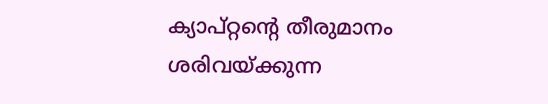ക്യാപ്റ്റന്റെ തീരുമാനം ശരിവയ്ക്കുന്ന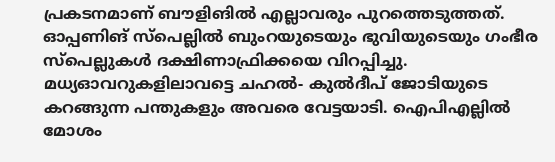പ്രകടനമാണ് ബൗളിങില്‍ എല്ലാവരും പുറത്തെടുത്തത്. ഓപ്പണിങ് സ്‌പെല്ലില്‍ ബുംറയുടെയും ഭുവിയുടെയും ഗംഭീര സ്‌പെല്ലുകള്‍ ദക്ഷിണാഫ്രിക്കയെ വിറപ്പിച്ചു. മധ്യഓവറുകളിലാവട്ടെ ചഹല്‍- കുല്‍ദീപ് ജോടിയുടെ കറങ്ങുന്ന പന്തുകളും അവരെ വേട്ടയാടി. ഐപിഎല്ലില്‍ മോശം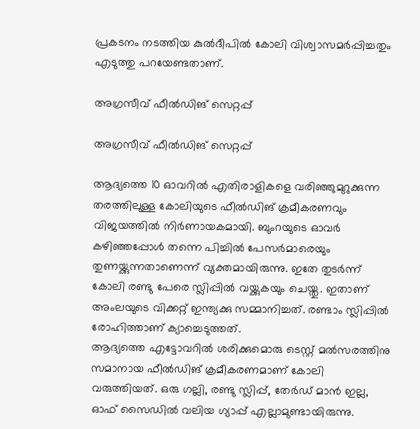പ്രകടനം നടത്തിയ കുല്‍ദീപില്‍ കോലി വിശ്വാസമര്‍പ്പിച്ചതും എടുത്തു പറയേണ്ടതാണ്.

അഗ്രസീവ് ഫീല്‍ഡിങ് സെറ്റപ്പ്

അഗ്രസീവ് ഫീല്‍ഡിങ് സെറ്റപ്പ്

ആദ്യത്തെ 10 ഓവറില്‍ എതിരാളികളെ വരിഞ്ഞുമുറുക്കുന്ന തരത്തിലുള്ള കോലിയുടെ ഫീല്‍ഡിങ് ക്രമീകരണവും വിജയത്തില്‍ നിര്‍ണായകമായി. ബുംറയുടെ ഓവര്‍ കഴിഞ്ഞപ്പോള്‍ തന്നെ പിച്ചില്‍ പേസര്‍മാരെയും തുണയ്ക്കുന്നതാണെന്ന് വ്യക്തമായിരുന്നു. ഇതേ തുടര്‍ന്ന് കോലി രണ്ടു പേരെ സ്ലിപ്പില്‍ വയ്ക്കുകയും ചെയ്തു. ഇതാണ് അംലയുടെ വിക്കറ്റ് ഇന്ത്യക്കു സമ്മാനിച്ചത്. രണ്ടാം സ്ലിപ്പില്‍ രോഹിത്താണ് ക്യാച്ചെടുത്തത്.
ആദ്യത്തെ എട്ടോവറില്‍ ശരിക്കുമൊരു ടെസ്റ്റ് മല്‍സരത്തിനു സമാനായ ഫീല്‍ഡിങ് ക്രമീകരണമാണ് കോലി വരുത്തിയത്. ഒരു ഗല്ലി, രണ്ടു സ്ലിപ്പ്, തേര്‍ഡ് മാന്‍ ഇല്ല, ഓഫ് സൈഡില്‍ വലിയ ഗ്യാപ്പ് എല്ലാമുണ്ടായിരുന്നു.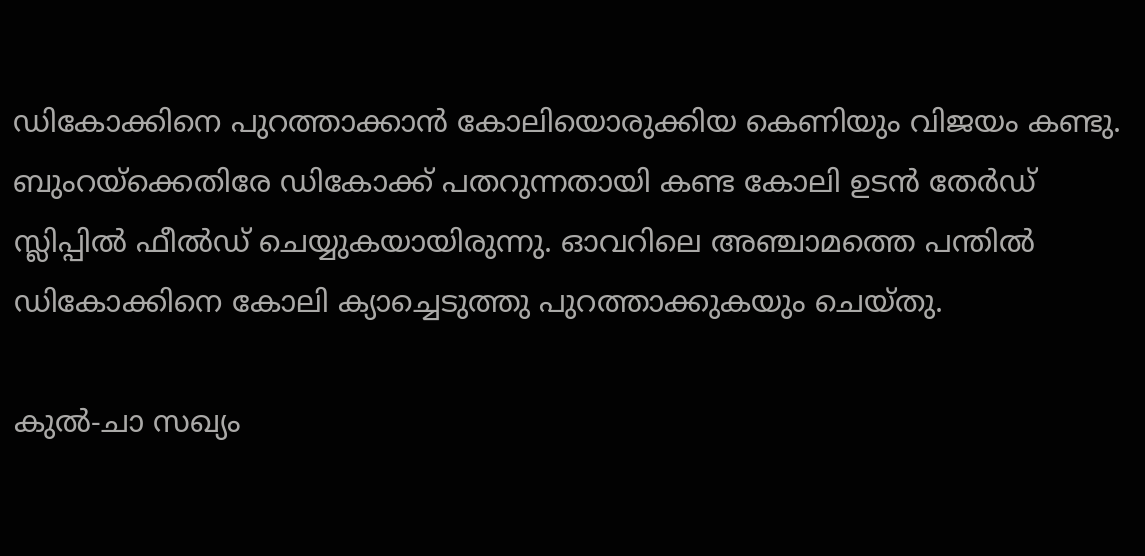ഡികോക്കിനെ പുറത്താക്കാന്‍ കോലിയൊരുക്കിയ കെണിയും വിജയം കണ്ടു. ബുംറയ്‌ക്കെതിരേ ഡികോക്ക് പതറുന്നതായി കണ്ട കോലി ഉടന്‍ തേര്‍ഡ് സ്ലിപ്പില്‍ ഫീല്‍ഡ് ചെയ്യുകയായിരുന്നു. ഓവറിലെ അഞ്ചാമത്തെ പന്തില്‍ ഡികോക്കിനെ കോലി ക്യാച്ചെടുത്തു പുറത്താക്കുകയും ചെയ്തു.

കുല്‍-ചാ സഖ്യം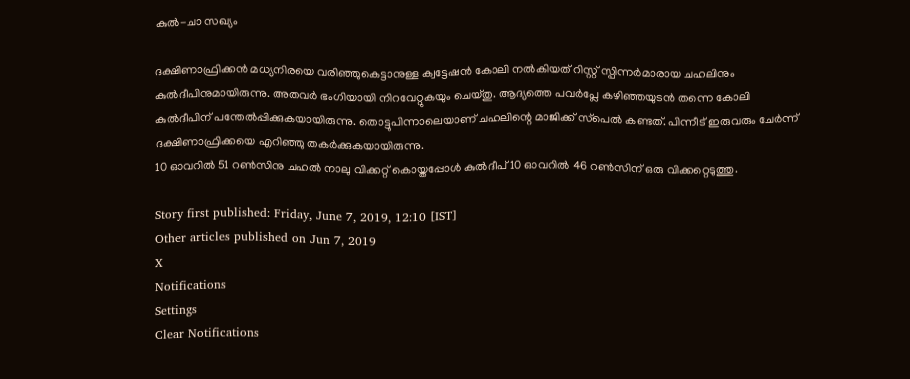കുല്‍-ചാ സഖ്യം

ദക്ഷിണാഫ്രിക്കന്‍ മധ്യനിരയെ വരിഞ്ഞുകെട്ടാനുള്ള ക്വട്ടേഷന്‍ കോലി നല്‍കിയത് റിസ്റ്റ് സ്പിന്നര്‍മാരായ ചഹലിനും കുല്‍ദീപിനുമായിരുന്നു. അതവര്‍ ഭംഗിയായി നിറവേറ്റുകയും ചെയ്തു. ആദ്യത്തെ പവര്‍പ്ലേ കഴിഞ്ഞയുടന്‍ തന്നെ കോലി കുല്‍ദീപിന് പന്തേല്‍പ്പിക്കുകയായിരുന്നു. തൊട്ടുപിന്നാലെയാണ് ചഹലിന്റെ മാജിക്ക് സ്‌പെല്‍ കണ്ടത്. പിന്നീട് ഇരുവരും ചേര്‍ന്ന് ദക്ഷിണാഫ്രിക്കയെ എറിഞ്ഞു തകര്‍ക്കുകയായിരുന്നു.
10 ഓവറില്‍ 51 റണ്‍സിനു ചഹല്‍ നാലു വിക്കറ്റ് കൊയ്തപ്പോള്‍ കുല്‍ദീപ് 10 ഓവറില്‍ 46 റണ്‍സിന് ഒരു വിക്കറ്റെടുത്തു.

Story first published: Friday, June 7, 2019, 12:10 [IST]
Other articles published on Jun 7, 2019
X
Notifications
Settings
Clear Notifications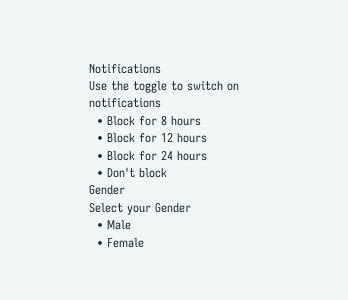Notifications
Use the toggle to switch on notifications
  • Block for 8 hours
  • Block for 12 hours
  • Block for 24 hours
  • Don't block
Gender
Select your Gender
  • Male
  • Female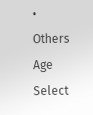• Others
Age
Select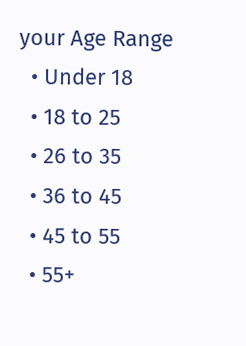your Age Range
  • Under 18
  • 18 to 25
  • 26 to 35
  • 36 to 45
  • 45 to 55
  • 55+